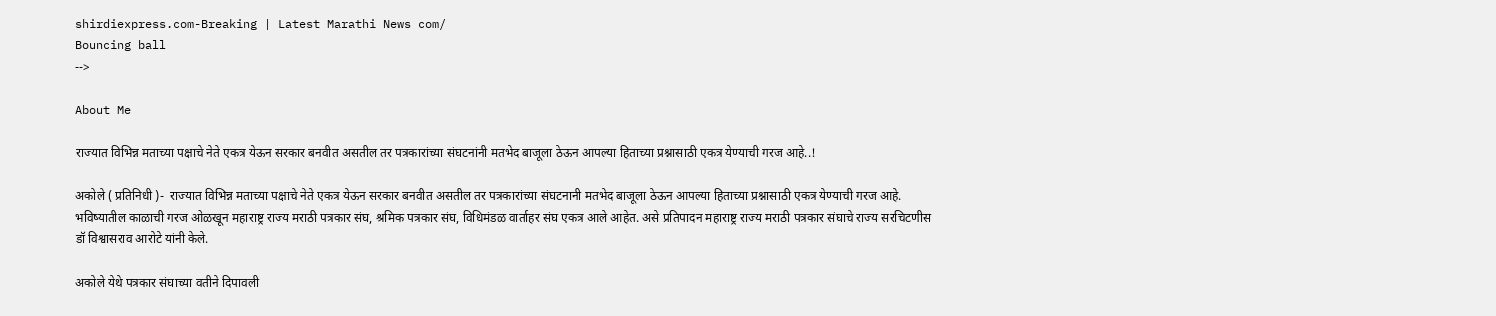shirdiexpress.com-Breaking | Latest Marathi News com/
Bouncing ball
-->

About Me

राज्यात विभिन्न मताच्या पक्षाचे नेते एकत्र येऊन सरकार बनवीत असतील तर पत्रकारांच्या संघटनांनी मतभेद बाजूला ठेऊन आपल्या हिताच्या प्रश्नासाठी एकत्र येण्याची गरज आहे..!

अकोले ( प्रतिनिधी )-  राज्यात विभिन्न मताच्या पक्षाचे नेते एकत्र येऊन सरकार बनवीत असतील तर पत्रकारांच्या संघटनानी मतभेद बाजूला ठेऊन आपल्या हिताच्या प्रश्नासाठी एकत्र येण्याची गरज आहे. भविष्यातील काळाची गरज ओळखून महाराष्ट्र राज्य मराठी पत्रकार संघ, श्रमिक पत्रकार संघ, विधिमंडळ वार्ताहर संघ एकत्र आले आहेत. असे प्रतिपादन महाराष्ट्र राज्य मराठी पत्रकार संघाचे राज्य सरचिटणीस डॉ विश्वासराव आरोटे यांनी केले.

अकोले येथे पत्रकार संघाच्या वतीने दिपावली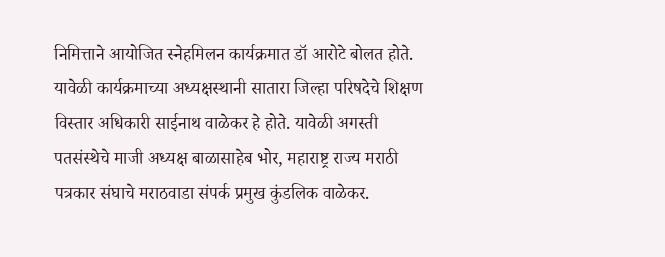निमित्ताने आयोजित स्नेहमिलन कार्यक्रमात डॉ आरोटे बोलत होते. यावेळी कार्यक्रमाच्या अध्यक्षस्थानी सातारा जिल्हा परिषदेचे शिक्षण विस्तार अधिकारी साईनाथ वाळेकर हे होते. यावेळी अगस्ती पतसंस्थेचे माजी अध्यक्ष बाळासाहेब भोर, महाराष्ट्र राज्य मराठी पत्रकार संघाचे मराठवाडा संपर्क प्रमुख कुंडलिक वाळेकर.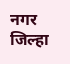नगर जिल्हा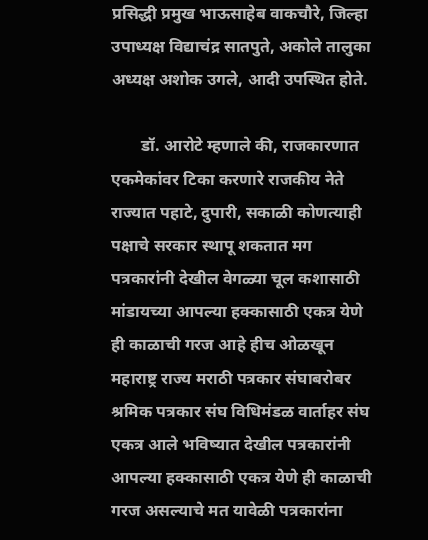प्रसिद्धी प्रमुख भाऊसाहेब वाकचौरे, जिल्हा उपाध्यक्ष विद्याचंद्र सातपुते, अकोले तालुका अध्यक्ष अशोक उगले, आदी उपस्थित होते.

       डॉ. आरोटे म्हणाले की, राजकारणात एकमेकांवर टिका करणारे राजकीय नेते राज्यात पहाटे, दुपारी, सकाळी कोणत्याही पक्षाचे सरकार स्थापू शकतात मग पत्रकारांनी देखील वेगळ्या चूल कशासाठी मांडायच्या आपल्या हक्कासाठी एकत्र येणे ही काळाची गरज आहे हीच ओळखून महाराष्ट्र राज्य मराठी पत्रकार संघाबरोबर श्रमिक पत्रकार संघ विधिमंडळ वार्ताहर संघ एकत्र आले भविष्यात देखील पत्रकारांनी आपल्या हक्कासाठी एकत्र येणे ही काळाची गरज असल्याचे मत यावेळी पत्रकारांना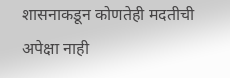शासनाकडून कोणतेही मदतीची अपेक्षा नाही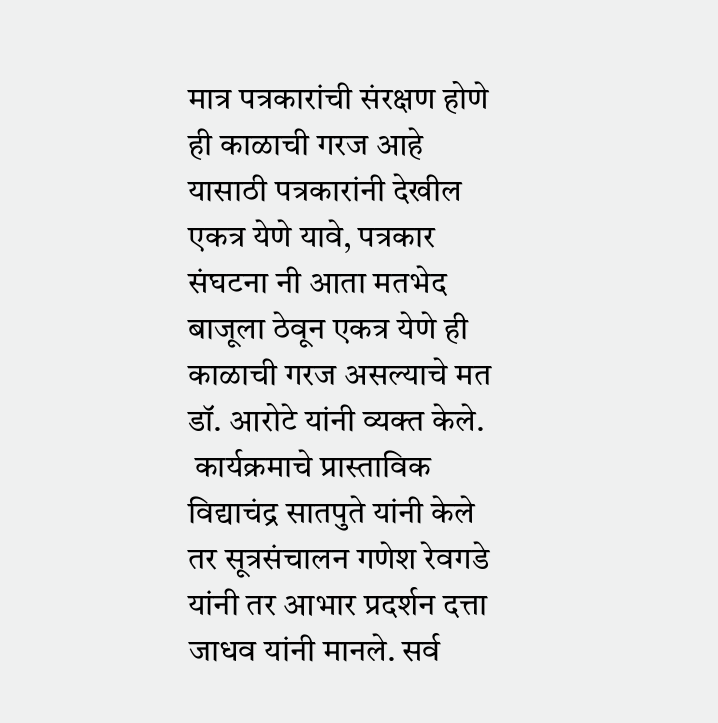मात्र पत्रकारांची संरक्षण होणे ही काळाची गरज आहे यासाठी पत्रकारांनी देखील एकत्र येणे यावे, पत्रकार संघटना नी आता मतभेद बाजूला ठेवून एकत्र येणे ही काळाची गरज असल्याचे मत डॉ. आरोटे यांनी व्यक्त केले.
 कार्यक्रमाचे प्रास्ताविक विद्याचंद्र सातपुते यांनी केले तर सूत्रसंचालन गणेश रेवगडे यांनी तर आभार प्रदर्शन दत्ता जाधव यांनी मानले. सर्व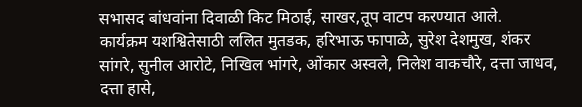सभासद बांधवांना दिवाळी किट मिठाई, साखर,तूप वाटप करण्यात आले.
कार्यक्रम यशश्वितेसाठी ललित मुतडक, हरिभाऊ फापाळे, सुरेश देशमुख, शंकर सांगरे, सुनील आरोटे, निखिल भांगरे, ओंकार अस्वले, निलेश वाकचौरे, दत्ता जाधव, दत्ता हासे,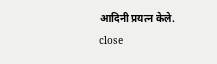आदिनी प्रयत्न केले.
close